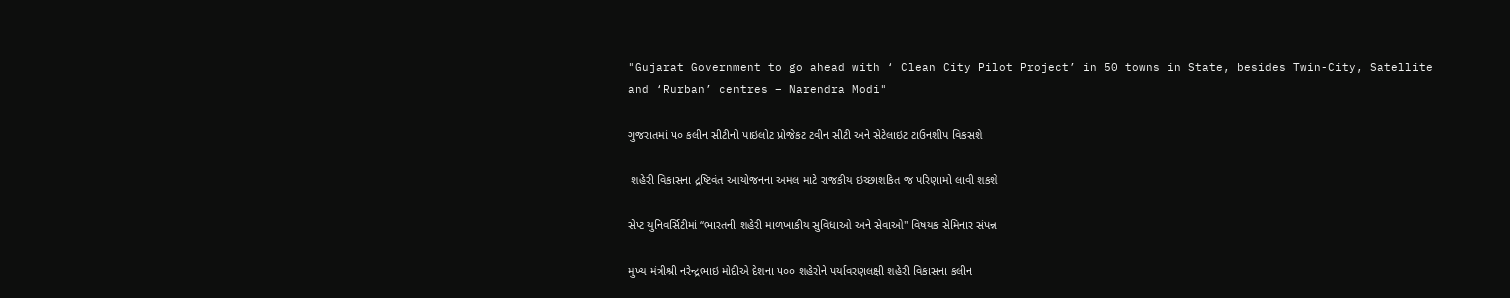"Gujarat Government to go ahead with ‘ Clean City Pilot Project’ in 50 towns in State, besides Twin-City, Satellite and ‘Rurban’ centres – Narendra Modi"

ગુજરાતમાં ૫૦ કલીન સીટીનો પાઇલોટ પ્રોજેકટ ટવીન સીટી અને સેટેલાઇટ ટાઉનશીપ વિકસશે

 શહેરી વિકાસના દ્રષ્‍ટિવંત આયોજનના અમલ માટે રાજકીય ઇચ્‍છાશકિત જ પરિણામો લાવી શકશે

સેપ્‍ટ યુનિવર્સિટીમાં ‘‘ભારતની શહેરી માળખાકીય સુવિધાઓ અને સેવાઓ'' વિષયક સેમિનાર સંપન્ન

મુખ્‍ય મંત્રીશ્રી નરેન્‍દ્રભાઇ મોદીએ દેશના ૫૦૦ શહેરોને પર્યાવરણલક્ષી શહેરી વિકાસના કલીન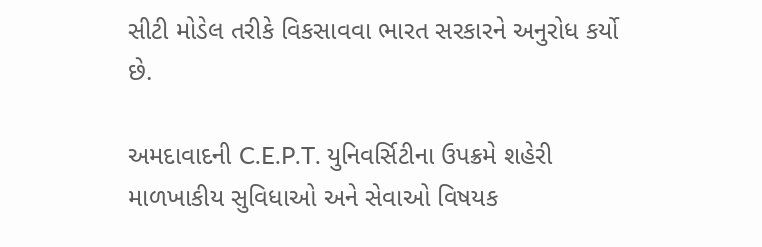સીટી મોડેલ તરીકે વિકસાવવા ભારત સરકારને અનુરોધ કર્યો છે.

અમદાવાદની C.E.P.T. યુનિવર્સિટીના ઉપક્રમે શહેરી માળખાકીય સુવિધાઓ અને સેવાઓ વિષયક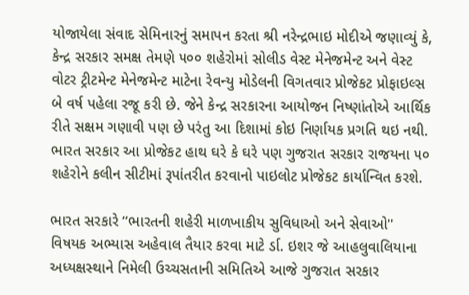યોજાયેલા સંવાદ સેમિનારનું સમાપન કરતા શ્રી નરેન્‍દ્રભાઇ મોદીએ જણાવ્‍યું કે, કેન્‍દ્ર સરકાર સમક્ષ તેમણે ૫૦૦ શહેરોમાં સોલીડ વેસ્‍ટ મેનેજમેન્‍ટ અને વેસ્‍ટ વોટર ટ્રીટમેન્‍ટ મેનેજમેન્‍ટ માટેના રેવન્‍યુ મોડેલની વિગતવાર પ્રોજેકટ પ્રોફાઇલ્‍સ બે વર્ષ પહેલા રજૂ કરી છે. જેને કેન્‍દ્ર સરકારના આયોજન નિષ્‍ણાંતોએ આર્થિક રીતે સક્ષમ ગણાવી પણ છે પરંતુ આ દિશામાં કોઇ નિર્ણાયક પ્રગતિ થઇ નથી. ભારત સરકાર આ પ્રોજેકટ હાથ ઘરે કે ઘરે પણ ગુજરાત સરકાર રાજયના ૫૦ શહેરોને કલીન સીટીમાં રૂપાંતરીત કરવાનો પાઇલોટ પ્રોજેકટ કાર્યાન્‍વિત કરશે.

ભારત સરકારે ‘‘ભારતની શહેરી માળખાકીય સુવિધાઓ અને સેવાઓ'' વિષયક અભ્‍યાસ અહેવાલ તૈયાર કરવા માટે ર્ડા. ઇશર જે આહલુવાલિયાના અધ્‍યક્ષસ્‍થાને નિમેલી ઉચ્‍ચસતાની સમિતિએ આજે ગુજરાત સરકાર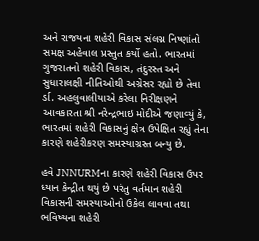અને રાજયના શહેરી વિકાસ સંલગ્ન નિષ્‍ણાંતો સમક્ષ અહેવાલ પ્રસ્‍તુત કર્યો હતો. ભારતમાં ગુજરાતનો શહેરી વિકાસ, તંદુરસ્‍ત અને સુધારાલક્ષી નીતિઓથી અગ્રેસર રહ્યો છે તેવા ર્ડા. અહલુવાલીયાએ કરેલા નિરીક્ષણને આવકારતા શ્રી નરેન્‍દ્રભાઇ મોદીએ જણાવ્‍યું કે, ભારતમાં શહેરી વિકાસનું ક્ષેત્ર ઉપેક્ષિત રહ્યું તેના કારણે શહેરીકરણ સમસ્‍યાગ્રસ્‍ત બન્‍યુ છે.

હવે JNNURMના કારણે શહેરી વિકાસ ઉપર ધ્‍યાન કેન્‍દ્રીત થયું છે પરંતુ વર્તમાન શહેરી વિકાસની સમસ્‍યાઓનો ઉકેલ લાવવા તથા ભવિષ્‍યના શહેરી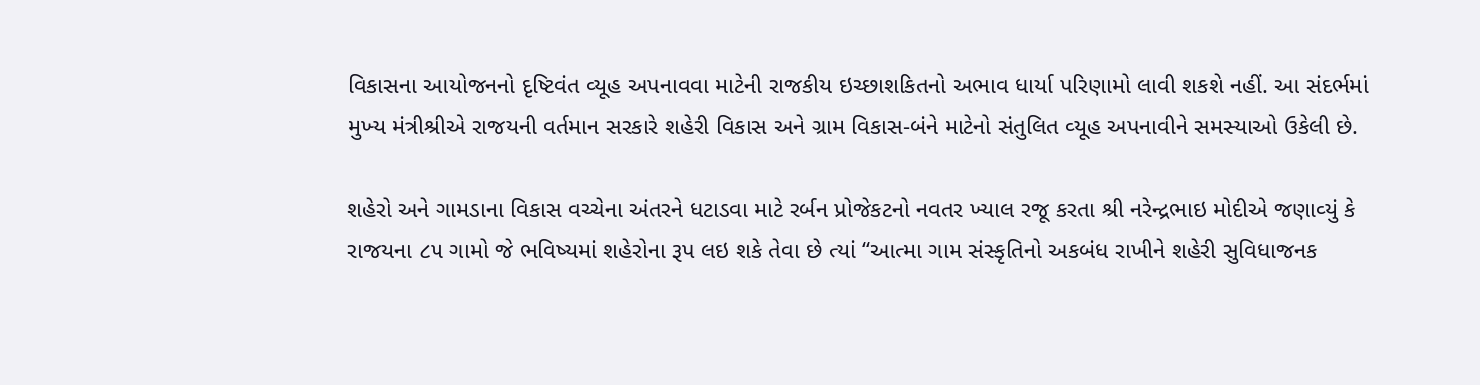વિકાસના આયોજનનો દૃષ્‍ટિવંત વ્‍યૂહ અપનાવવા માટેની રાજકીય ઇચ્‍છાશકિતનો અભાવ ધાર્યા પરિણામો લાવી શકશે નહીં. આ સંદર્ભમાં મુખ્‍ય મંત્રીશ્રીએ રાજયની વર્તમાન સરકારે શહેરી વિકાસ અને ગ્રામ વિકાસ-બંને માટેનો સંતુલિત વ્‍યૂહ અપનાવીને સમસ્‍યાઓ ઉકેલી છે.

શહેરો અને ગામડાના વિકાસ વચ્‍ચેના અંતરને ધટાડવા માટે રર્બન પ્રોજેકટનો નવતર ખ્‍યાલ રજૂ કરતા શ્રી નરેન્‍દ્રભાઇ મોદીએ જણાવ્‍યું કે રાજયના ૮૫ ગામો જે ભવિષ્‍યમાં શહેરોના રૂપ લઇ શકે તેવા છે ત્‍યાં ‘‘આત્‍મા ગામ સંસ્‍કૃતિનો અકબંધ રાખીને શહેરી સુવિધાજનક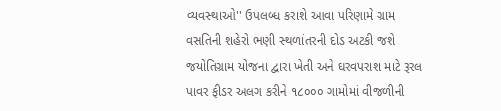વ્‍યવસ્‍થાઓ'' ઉપલબ્‍ધ કરાશે આવા પરિણામે ગ્રામ વસતિની શહેરો ભણી સ્‍થળાંતરની દોડ અટકી જશે જયોતિગ્રામ યોજના દ્વારા ખેતી અને ઘરવપરાશ માટે રૂરલ પાવર ફીડર અલગ કરીને ૧૮૦૦૦ ગામોમાં વીજળીની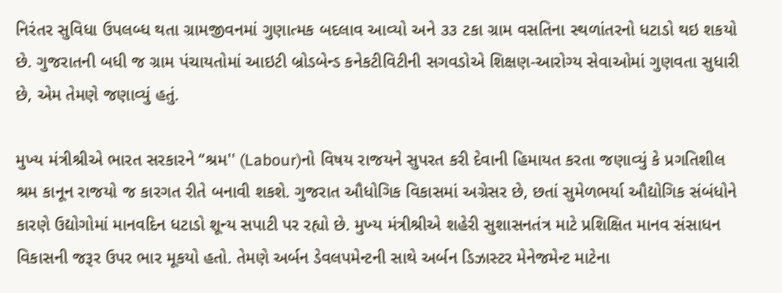નિરંતર સુવિધા ઉપલબ્‍ધ થતા ગ્રામજીવનમાં ગુણાત્‍મક બદલાવ આવ્‍યો અને ૩૩ ટકા ગ્રામ વસતિના સ્‍થળાંતરનો ધટાડો થઇ શકયો છે. ગુજરાતની બધી જ ગ્રામ પંચાયતોમાં આઇટી બ્રોડબેન્‍ડ કનેકટીવિટીની સગવડોએ શિક્ષણ-આરોગ્‍ય સેવાઓમાં ગુણવતા સુધારી છે, એમ તેમણે જણાવ્‍યું હતું.

મુખ્‍ય મંત્રીશ્રીએ ભારત સરકારને ‘‘શ્રમ'' (Labour)નો વિષય રાજયને સુપરત કરી દેવાની હિમાયત કરતા જણાવ્‍યું કે પ્રગતિશીલ શ્રમ કાનૂન રાજયો જ કારગત રીતે બનાવી શકશે. ગુજરાત ઔધોગિક વિકાસમાં અગ્રેસર છે, છતાં સુમેળભર્યા ઔદ્યોગિક સંબંધોને કારણે ઉદ્યોગોમાં માનવદિન ધટાડો શૂન્‍ય સપાટી પર રહ્યો છે. મુખ્‍ય મંત્રીશ્રીએ શહેરી સુશાસનતંત્ર માટે પ્રશિક્ષિત માનવ સંસાધન વિકાસની જરૂર ઉપર ભાર મૂકયો હતો. તેમણે અર્બન ડેવલપમેન્‍ટની સાથે અર્બન ડિઝાસ્‍ટર મેનેજમેન્‍ટ માટેના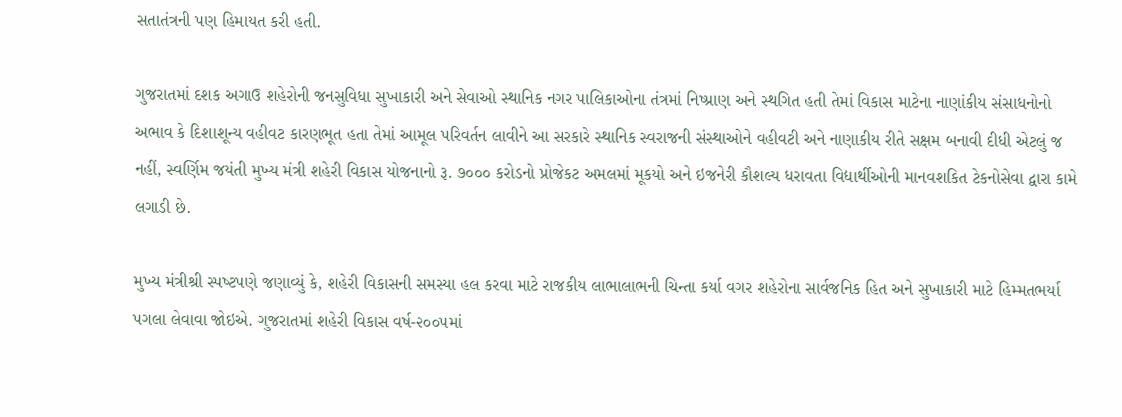સતાતંત્રની પણ હિમાયત કરી હતી.

ગુજરાતમાં દશક અગાઉ શહેરોની જનસુવિધા સુખાકારી અને સેવાઓ સ્‍થાનિક નગર પાલિકાઓના તંત્રમાં નિષ્‍પ્રાણ અને સ્‍થગિત હતી તેમાં વિકાસ માટેના નાણાંકીય સંસાધનોનો અભાવ કે દિશાશૂન્‍ય વહીવટ કારણભૂત હતા તેમાં આમૂલ પરિવર્તન લાવીને આ સરકારે સ્‍થાનિક સ્‍વરાજની સંસ્‍થાઓને વહીવટી અને નાણાકીય રીતે સક્ષમ બનાવી દીધી એટલું જ નહીં, સ્‍વર્ણિમ જયંતી મુખ્‍ય મંત્રી શહેરી વિકાસ યોજનાનો રૂ. ૭૦૦૦ કરોડનો પ્રોજેકટ અમલમાં મૂકયો અને ઇજનેરી કૌશલ્‍ય ધરાવતા વિદ્યાર્થીઓની માનવશકિત ટેકનોસેવા દ્વારા કામે લગાડી છે.

મુખ્‍ય મંત્રીશ્રી સ્‍પષ્‍ટપણે જણાવ્‍યું કે, શહેરી વિકાસની સમસ્‍યા હલ કરવા માટે રાજકીય લાભાલાભની ચિન્‍તા કર્યા વગર શહેરોના સાર્વજનિક હિત અને સુખાકારી માટે હિમ્‍મતભર્યા પગલા લેવાવા જોઇએ. ગુજરાતમાં શહેરી વિકાસ વર્ષ-૨૦૦૫માં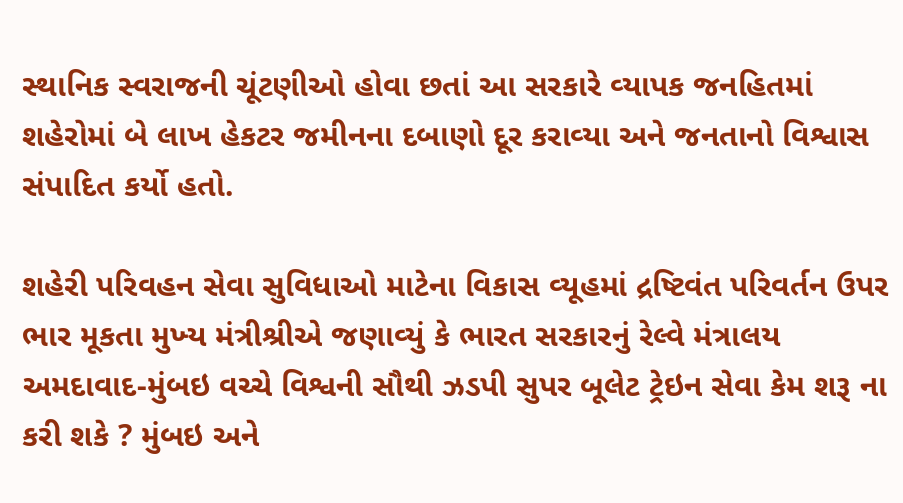સ્‍થાનિક સ્‍વરાજની ચૂંટણીઓ હોવા છતાં આ સરકારે વ્‍યાપક જનહિતમાં શહેરોમાં બે લાખ હેકટર જમીનના દબાણો દૂર કરાવ્‍યા અને જનતાનો વિશ્વાસ સંપાદિત કર્યો હતો.

શહેરી પરિવહન સેવા સુવિધાઓ માટેના વિકાસ વ્‍યૂહમાં દ્રષ્‍ટિવંત પરિવર્તન ઉપર ભાર મૂકતા મુખ્‍ય મંત્રીશ્રીએ જણાવ્‍યું કે ભારત સરકારનું રેલ્‍વે મંત્રાલય અમદાવાદ-મુંબઇ વચ્‍ચે વિશ્વની સૌથી ઝડપી સુપર બૂલેટ ટ્રેઇન સેવા કેમ શરૂ ના કરી શકે ? મુંબઇ અને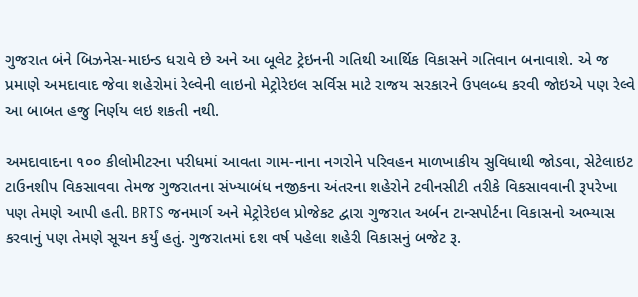ગુજરાત બંને બિઝનેસ-માઇન્‍ડ ધરાવે છે અને આ બૂલેટ ટ્રેઇનની ગતિથી આર્થિક વિકાસને ગતિવાન બનાવાશે. એ જ પ્રમાણે અમદાવાદ જેવા શહેરોમાં રેલ્‍વેની લાઇનો મેટ્રોરેઇલ સર્વિસ માટે રાજય સરકારને ઉપલબ્‍ધ કરવી જોઇએ પણ રેલ્‍વે આ બાબત હજુ નિર્ણય લઇ શકતી નથી.

અમદાવાદના ૧૦૦ કીલોમીટરના પરીધમાં આવતા ગામ-નાના નગરોને પરિવહન માળખાકીય સુવિધાથી જોડવા, સેટેલાઇટ ટાઉનશીપ વિકસાવવા તેમજ ગુજરાતના સંખ્‍યાબંધ નજીકના અંતરના શહેરોને ટવીનસીટી તરીકે વિકસાવવાની રૂપરેખા પણ તેમણે આપી હતી. BRTS જનમાર્ગ અને મેટ્રોરેઇલ પ્રોજેકટ દ્વારા ગુજરાત અર્બન ટાન્‍સપોર્ટના વિકાસનો અભ્‍યાસ કરવાનું પણ તેમણે સૂચન કર્યું હતું. ગુજરાતમાં દશ વર્ષ પહેલા શહેરી વિકાસનું બજેટ રૂ.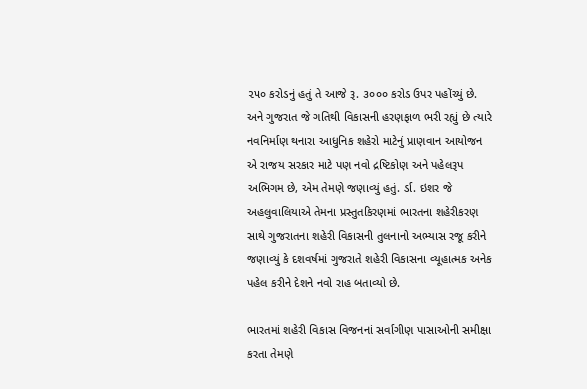૨૫૦ કરોડનું હતું તે આજે રૂ. ૩૦૦૦ કરોડ ઉપર પહોંચ્‍યું છે. અને ગુજરાત જે ગતિથી વિકાસની હરણફાળ ભરી રહ્યું છે ત્‍યારે નવનિર્માણ થનારા આધુનિક શહેરો માટેનું પ્રાણવાન આયોજન એ રાજય સરકાર માટે પણ નવો દ્રષ્‍ટિકોણ અને પહેલરૂપ અભિગમ છે, એમ તેમણે જણાવ્‍યું હતું. ર્ડા. ઇશર જે અહલુવાલિયાએ તેમના પ્રસ્‍તુતકિરણમાં ભારતના શહેરીકરણ સાથે ગુજરાતના શહેરી વિકાસની તુલનાનો અભ્‍યાસ રજૂ કરીને જણાવ્‍યું કે દશવર્ષમાં ગુજરાતે શહેરી વિકાસના વ્‍યૂહાત્‍મક અનેક પહેલ કરીને દેશને નવો રાહ બતાવ્‍યો છે.

ભારતમાં શહેરી વિકાસ વિજનનાં સર્વાગીણ પાસાઓની સમીક્ષા કરતા તેમણે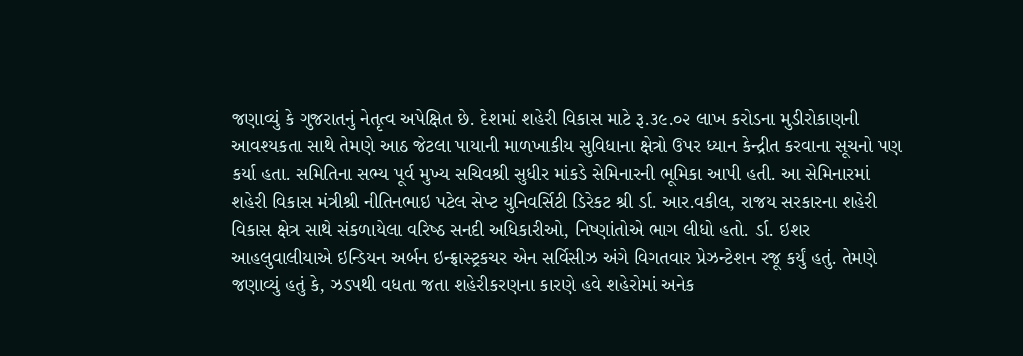જણાવ્‍યું કે ગુજરાતનું નેતૃત્‍વ અપેક્ષિત છે. દેશમાં શહેરી વિકાસ માટે રૂ.૩૯.૦૨ લાખ કરોડના મુડીરોકાણની આવશ્‍યકતા સાથે તેમણે આઠ જેટલા પાયાની માળખાકીય સુવિધાના ક્ષેત્રો ઉપર ધ્‍યાન કેન્‍દ્રીત કરવાના સૂચનો પણ કર્યા હતા. સમિતિના સભ્‍ય પૂર્વ મુખ્‍ય સચિવશ્રી સુધીર માંકડે સેમિનારની ભૂમિકા આપી હતી. આ સેમિનારમાં શહેરી વિકાસ મંત્રીશ્રી નીતિનભાઇ પટેલ સેપ્‍ટ યુનિવર્સિટી ડિરેકટ શ્રી ર્ડા. આર.વકીલ, રાજય સરકારના શહેરી વિકાસ ક્ષેત્ર સાથે સંકળાયેલા વરિષ્‍ઠ સનદી અધિકારીઓ, નિષ્‍ણાંતોએ ભાગ લીધો હતો. ર્ડા. ઇશર આહલુવાલીયાએ ઇન્‍ડિયન અર્બન ઇન્‍ફ્રાસ્‍ટ્રકચર એન સર્વિસીઝ અંગે વિગતવાર પ્રેઝન્‍ટેશન રજૂ કર્યું હતું. તેમણે જણાવ્‍યું હતું કે, ઝડપથી વધતા જતા શહેરીકરણના કારણે હવે શહેરોમાં અનેક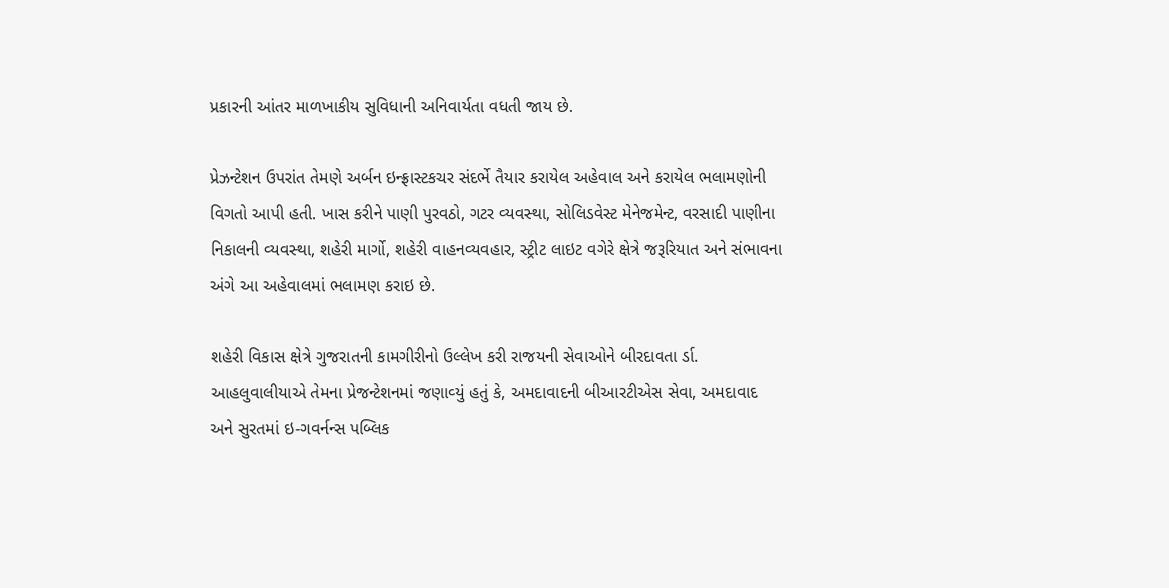પ્રકારની આંતર માળખાકીય સુવિધાની અનિવાર્યતા વધતી જાય છે.

પ્રેઝન્‍ટેશન ઉપરાંત તેમણે અર્બન ઇન્‍ફ્રાસ્‍ટકચર સંદર્ભે તૈયાર કરાયેલ અહેવાલ અને કરાયેલ ભલામણોની વિગતો આપી હતી. ખાસ કરીને પાણી પુરવઠો, ગટર વ્‍યવસ્‍થા, સોલિડવેસ્‍ટ મેનેજમેન્‍ટ, વરસાદી પાણીના નિકાલની વ્‍યવસ્‍થા, શહેરી માર્ગો, શહેરી વાહનવ્‍યવહાર, સ્‍ટ્રીટ લાઇટ વગેરે ક્ષેત્રે જરૂરિયાત અને સંભાવના અંગે આ અહેવાલમાં ભલામણ કરાઇ છે.

શહેરી વિકાસ ક્ષેત્રે ગુજરાતની કામગીરીનો ઉલ્લેખ કરી રાજયની સેવાઓને બીરદાવતા ર્ડા. આહલુવાલીયાએ તેમના પ્રેજન્‍ટેશનમાં જણાવ્‍યું હતું કે, અમદાવાદની બીઆરટીએસ સેવા, અમદાવાદ અને સુરતમાં ઇ-ગવર્નન્‍સ પબ્‍લિક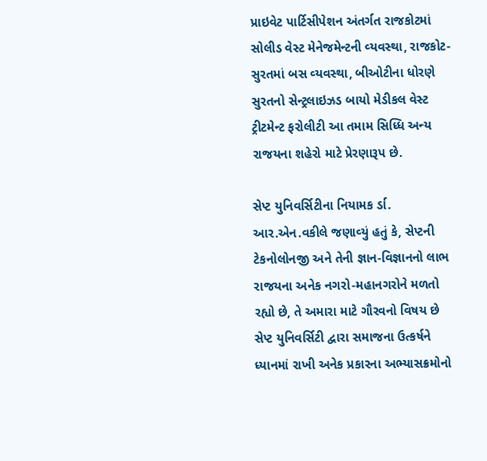પ્રાઇવેટ પાર્ટિસીપેશન અંતર્ગત રાજકોટમાં સોલીડ વેસ્‍ટ મેનેજમેન્‍ટની વ્‍યવસ્‍થા, રાજકોટ-સુરતમાં બસ વ્‍યવસ્‍થા, બીઓટીના ધોરણે સુરતનો સેન્‍ટ્રલાઇઝડ બાયો મેડીકલ વેસ્‍ટ ટ્રીટમેન્‍ટ ફરોલીટી આ તમામ સિધ્‍ધિ અન્‍ય રાજયના શહેરો માટે પ્રેરણારૂપ છે.

સેપ્‍ટ યુનિવર્સિટીના નિયામક ર્ડા. આર.એન.વકીલે જણાવ્‍યું હતું કે, સેપ્‍ટની ટેકનોલોનજી અને તેની જ્ઞાન-વિજ્ઞાનનો લાભ રાજયના અનેક નગરો-મહાનગરોને મળતો રહ્યો છે, તે અમારા માટે ગૌરવનો વિષય છે સેપ્‍ટ યુનિવર્સિટી દ્વારા સમાજના ઉત્‍કર્ષને ધ્‍યાનમાં રાખી અનેક પ્રકારના અભ્‍યાસક્રમોનો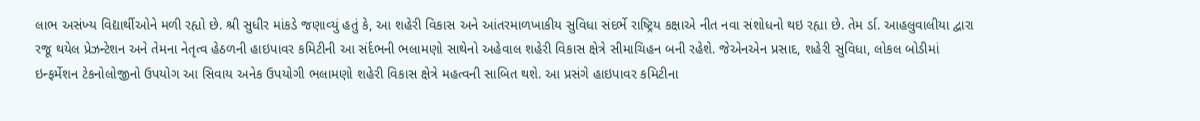લાભ અસંખ્‍ય વિદ્યાર્થીઓને મળી રહ્યો છે. શ્રી સુધીર માંકડે જણાવ્‍યું હતું કે, આ શહેરી વિકાસ અને આંતરમાળખાકીય સુવિધા સંદર્ભે રાષ્‍ટ્રિય કક્ષાએ નીત નવા સંશોધનો થઇ રહ્યા છે. તેમ ર્ડા. આહલુવાલીયા દ્વારા રજૂ થયેલ પ્રેઝન્‍ટેશન અને તેમના નેતૃત્‍વ હેઠળની હાઇપાવર કમિટીની આ સંર્દભની ભલામણો સાથેનો અહેવાલ શહેરી વિકાસ ક્ષેત્રે સીમાચિહન બની રહેશે. જેએનએન પ્રસાદ, શહેરી સુવિધા, લોકલ બોડીમાં ઇન્‍ફર્મેશન ટેકનોલોજીનો ઉપયોગ આ સિવાય અનેક ઉપયોગી ભલામણો શહેરી વિકાસ ક્ષેત્રે મહત્‍વની સાબિત થશે. આ પ્રસંગે હાઇપાવર કમિટીના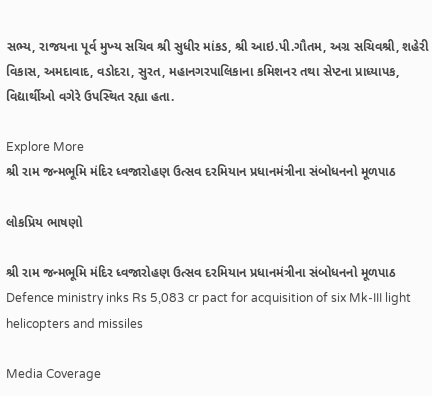સભ્‍ય, રાજયના પૂર્વ મુખ્‍ય સચિવ શ્રી સુધીર માંકડ, શ્રી આઇ.પી.ગૌતમ, અગ્ર સચિવશ્રી, શહેરી વિકાસ, અમદાવાદ, વડોદરા, સુરત, મહાનગરપાલિકાના કમિશનર તથા સેપ્‍ટના પ્રાધ્‍યાપક, વિદ્યાર્થીઓ વગેરે ઉપસ્‍થિત રહ્યા હતા.

Explore More
શ્રી રામ જન્મભૂમિ મંદિર ધ્વજારોહણ ઉત્સવ દરમિયાન પ્રધાનમંત્રીના સંબોધનનો મૂળપાઠ

લોકપ્રિય ભાષણો

શ્રી રામ જન્મભૂમિ મંદિર ધ્વજારોહણ ઉત્સવ દરમિયાન પ્રધાનમંત્રીના સંબોધનનો મૂળપાઠ
Defence ministry inks Rs 5,083 cr pact for acquisition of six Mk-III light helicopters and missiles

Media Coverage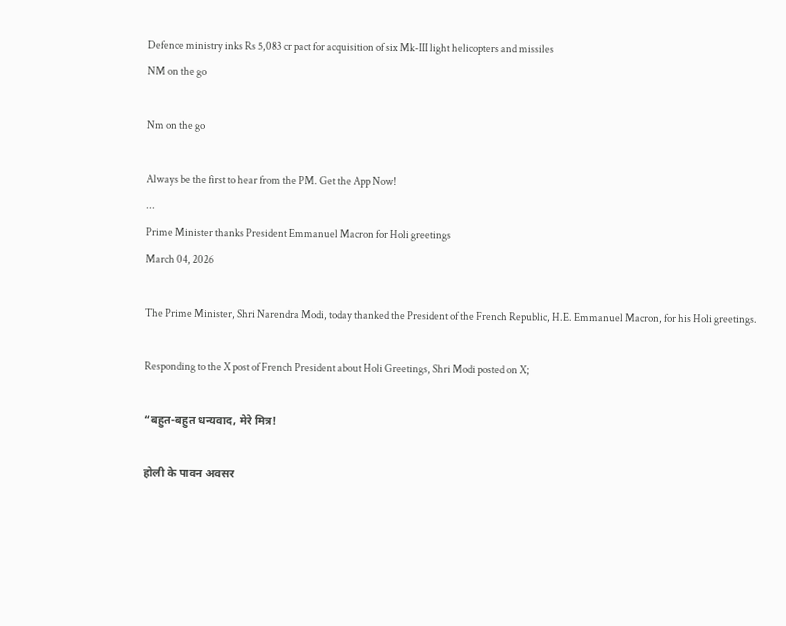Defence ministry inks Rs 5,083 cr pact for acquisition of six Mk-III light helicopters and missiles
NM on the go

Nm on the go

Always be the first to hear from the PM. Get the App Now!
...
Prime Minister thanks President Emmanuel Macron for Holi greetings
March 04, 2026

The Prime Minister, Shri Narendra Modi, today thanked the President of the French Republic, H.E. Emmanuel Macron, for his Holi greetings.

Responding to the X post of French President about Holi Greetings, Shri Modi posted on X;

“बहुत-बहुत धन्यवाद, मेरे मित्र!

होली के पावन अवसर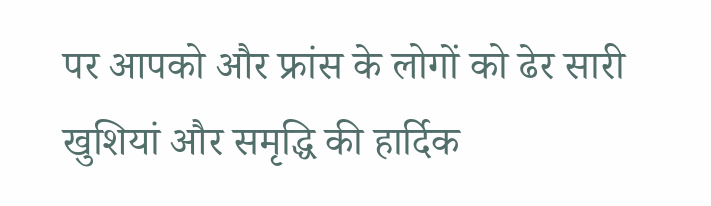पर आपको और फ्रांस के लोगों को ढेर सारी खुशियां और समृद्धि की हार्दिक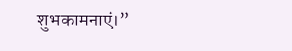शुभकामनाएं।”